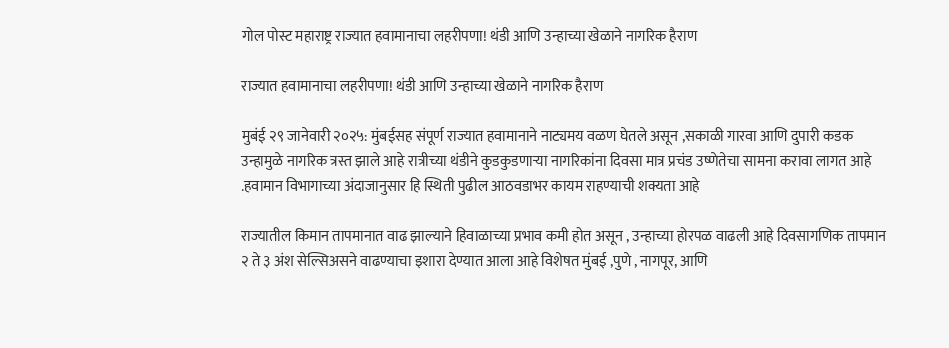गोल पोस्ट महाराष्ट्र राज्यात हवामानाचा लहरीपणा! थंडी आणि उन्हाच्या खेळाने नागरिक हैराण

राज्यात हवामानाचा लहरीपणा! थंडी आणि उन्हाच्या खेळाने नागरिक हैराण

मुबंई २९ जानेवारी २०२५: मुंबईसह संपूर्ण राज्यात हवामानाने नाट्यमय वळण घेतले असून ,सकाळी गारवा आणि दुपारी कडक उन्हामुळे नागरिक त्रस्त झाले आहे रात्रीच्या थंडीने कुडकुडणाऱ्या नागरिकांना दिवसा मात्र प्रचंड उष्णेतेचा सामना करावा लागत आहे .हवामान विभागाच्या अंदाजानुसार हि स्थिती पुढील आठवडाभर कायम राहण्याची शक्यता आहे

राज्यातील किमान तापमानात वाढ झाल्याने हिवाळाच्या प्रभाव कमी होत असून , उन्हाच्या होरपळ वाढली आहे दिवसागणिक तापमान २ ते ३ अंश सेल्सिअसने वाढण्याचा इशारा देण्यात आला आहे विशेषत मुंबई ,पुणे , नागपूर, आणि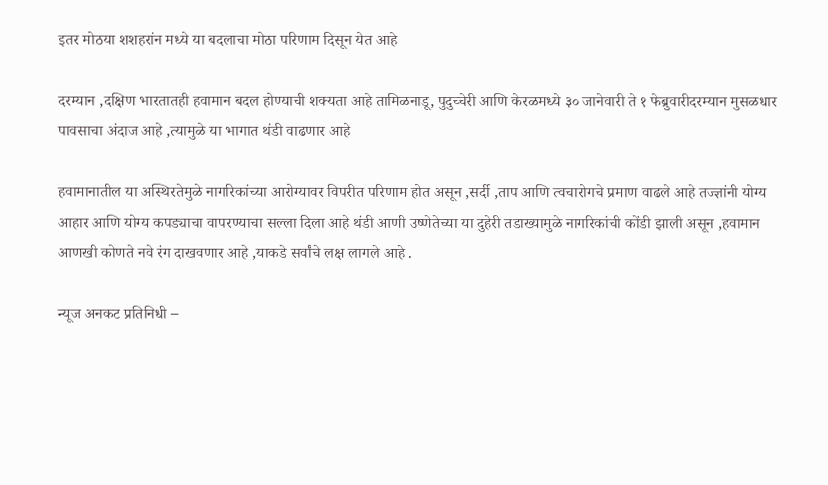इतर मोठया शशहरांन मध्ये या बदलाचा मोठा परिणाम दिसून येत आहे

दरम्यान ,दक्षिण भारतातही हवामान बदल होण्याची शक्यता आहे तामिळनाडू, पुदुच्चेरी आणि केरळमध्ये ३० जानेवारी ते १ फेब्रुवारीदरम्यान मुसळधार
पावसाचा अंदाज आहे ,त्यामुळे या भागात थंडी वाढणार आहे

हवामानातील या अस्थिरतेमुळे नागरिकांच्या आरोग्यावर विपरीत परिणाम होत असून ,सर्दी ,ताप आणि त्वचारोगचे प्रमाण वाढले आहे तज्ज्ञांनी योग्य आहार आणि योग्य कपड्याचा वापरण्याचा सल्ला दिला आहे थंडी आणी उष्णेतेच्या या दुहेरी तडाख्यामुळे नागरिकांची कोंडी झाली असून ,हवामान आणखी कोणते नवे रंग दाखवणार आहे ,याकडे सर्वांचे लक्ष लागले आहे .

न्यूज अनकट प्रतिनिधी –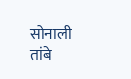सोनाली तांबे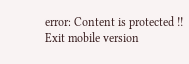error: Content is protected !!
Exit mobile version